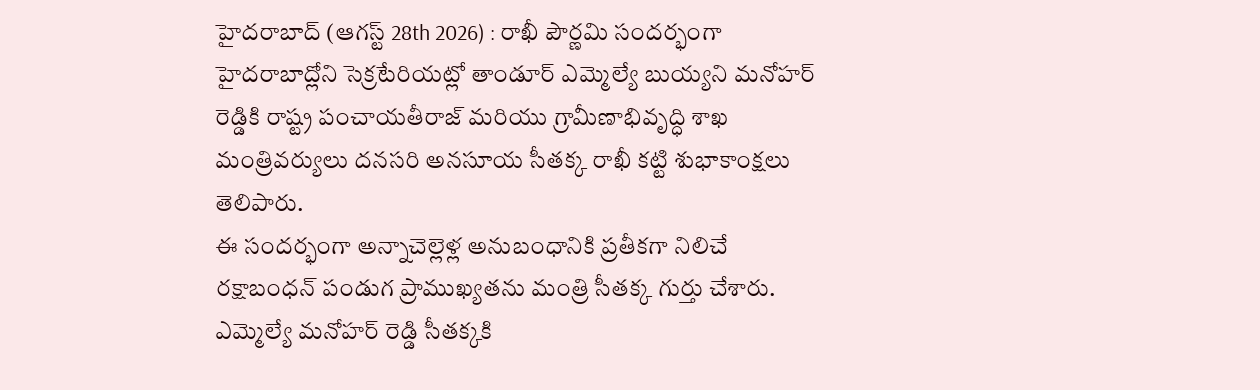హైదరాబాద్ (ఆగస్ట్ 28th 2026) : రాఖీ పౌర్ణమి సందర్భంగా హైదరాబాద్లోని సెక్రటేరియట్లో తాండూర్ ఎమ్మెల్యే బుయ్యని మనోహర్ రెడ్డికి రాష్ట్ర పంచాయతీరాజ్ మరియు గ్రామీణాభివృద్ధి శాఖ మంత్రివర్యులు దనసరి అనసూయ సీతక్క రాఖీ కట్టి శుభాకాంక్షలు తెలిపారు.
ఈ సందర్భంగా అన్నాచెల్లెళ్ల అనుబంధానికి ప్రతీకగా నిలిచే రక్షాబంధన్ పండుగ ప్రాముఖ్యతను మంత్రి సీతక్క గుర్తు చేశారు. ఎమ్మెల్యే మనోహర్ రెడ్డి సీతక్కకి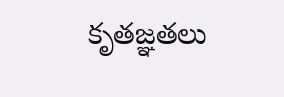కృతజ్ఞతలు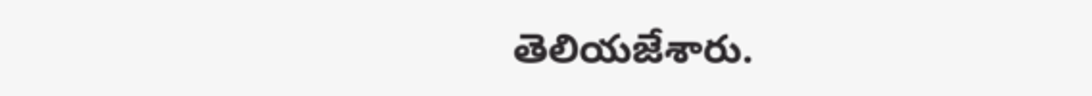తెలియజేశారు.